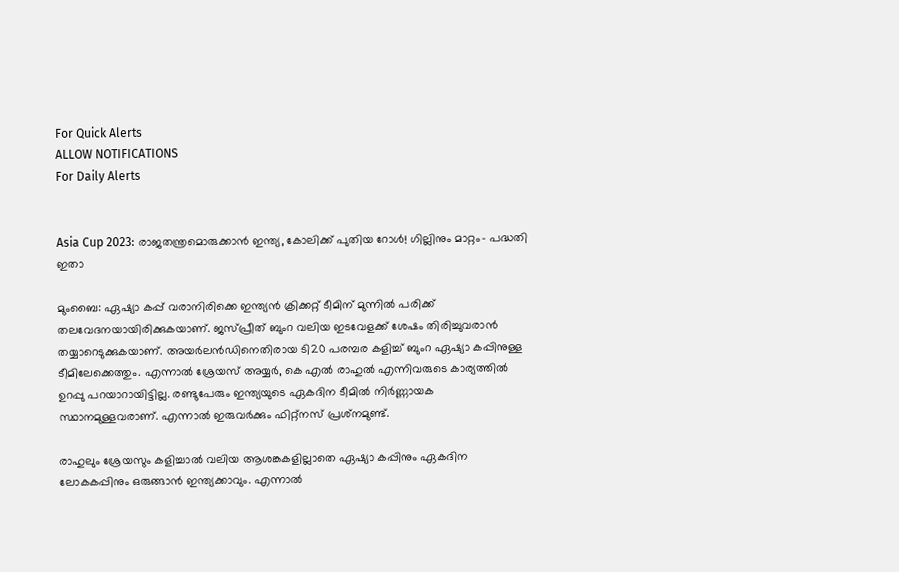For Quick Alerts
ALLOW NOTIFICATIONS
For Daily Alerts


Asia Cup 2023: രാജതന്ത്രമൊരുക്കാന്‍ ഇന്ത്യ, കോലിക്ക് പുതിയ റോള്‍! ഗില്ലിനും മാറ്റം- പദ്ധതി ഇതാ

മുംബൈ: ഏഷ്യാ കപ്പ് വരാനിരിക്കെ ഇന്ത്യന്‍ ക്രിക്കറ്റ് ടീമിന് മുന്നില്‍ പരിക്ക് തലവേദനയായിരിക്കുകയാണ്. ജസ്പ്രീത് ബുംറ വലിയ ഇടവേളക്ക് ശേഷം തിരിച്ചുവരാന്‍ തയ്യാറെടുക്കുകയാണ്. അയര്‍ലന്‍ഡിനെതിരായ ടി20 പരമ്പര കളിച്ച് ബുംറ ഏഷ്യാ കപ്പിനുള്ള ടീമിലേക്കെത്തും. എന്നാല്‍ ശ്രേയസ് അയ്യര്‍, കെ എല്‍ രാഹുല്‍ എന്നിവരുടെ കാര്യത്തില്‍ ഉറപ്പു പറയാറായിട്ടില്ല. രണ്ടുപേരും ഇന്ത്യയുടെ ഏകദിന ടീമില്‍ നിര്‍ണ്ണായക സ്ഥാനമുള്ളവരാണ്. എന്നാല്‍ ഇരുവര്‍ക്കും ഫിറ്റ്‌നസ് പ്രശ്‌നമുണ്ട്.

രാഹുലും ശ്രേയസും കളിച്ചാല്‍ വലിയ ആശങ്കകളില്ലാതെ ഏഷ്യാ കപ്പിനും ഏകദിന ലോകകപ്പിനും ഒരുങ്ങാന്‍ ഇന്ത്യക്കാവും. എന്നാല്‍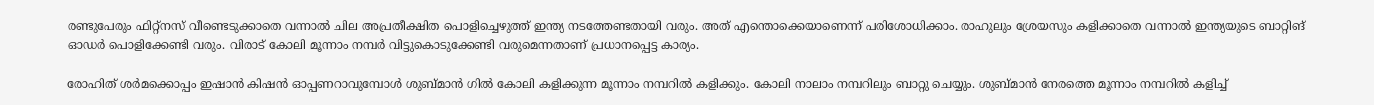രണ്ടുപേരും ഫിറ്റ്‌നസ് വീണ്ടെടുക്കാതെ വന്നാല്‍ ചില അപ്രതീക്ഷിത പൊളിച്ചെഴുത്ത് ഇന്ത്യ നടത്തേണ്ടതായി വരും. അത് എന്തൊക്കെയാണെന്ന് പരിശോധിക്കാം. രാഹുലും ശ്രേയസും കളിക്കാതെ വന്നാല്‍ ഇന്ത്യയുടെ ബാറ്റിങ് ഓഡര്‍ പൊളിക്കേണ്ടി വരും. വിരാട് കോലി മൂന്നാം നമ്പര്‍ വിട്ടുകൊടുക്കേണ്ടി വരുമെന്നതാണ് പ്രധാനപ്പെട്ട കാര്യം.

രോഹിത് ശര്‍മക്കൊപ്പം ഇഷാന്‍ കിഷന്‍ ഓപ്പണറാവുമ്പോള്‍ ശുബ്മാന്‍ ഗില്‍ കോലി കളിക്കുന്ന മൂന്നാം നമ്പറില്‍ കളിക്കും. കോലി നാലാം നമ്പറിലും ബാറ്റു ചെയ്യും. ശുബ്മാന്‍ നേരത്തെ മൂന്നാം നമ്പറില്‍ കളിച്ച്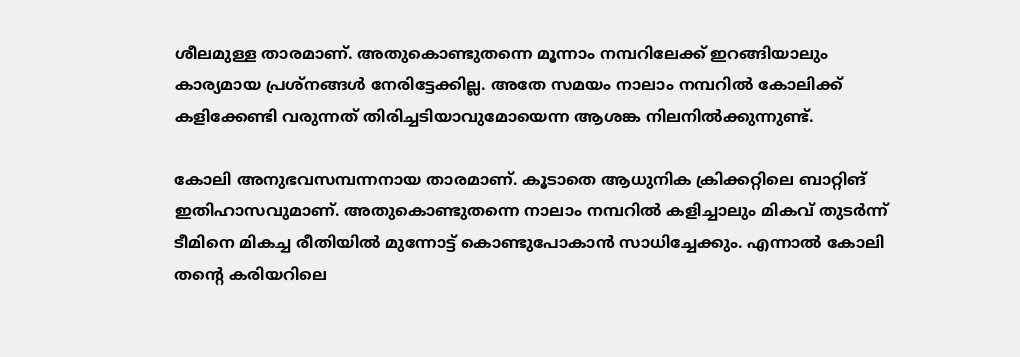ശീലമുള്ള താരമാണ്. അതുകൊണ്ടുതന്നെ മൂന്നാം നമ്പറിലേക്ക് ഇറങ്ങിയാലും കാര്യമായ പ്രശ്‌നങ്ങള്‍ നേരിട്ടേക്കില്ല. അതേ സമയം നാലാം നമ്പറില്‍ കോലിക്ക് കളിക്കേണ്ടി വരുന്നത് തിരിച്ചടിയാവുമോയെന്ന ആശങ്ക നിലനില്‍ക്കുന്നുണ്ട്.

കോലി അനുഭവസമ്പന്നനായ താരമാണ്. കൂടാതെ ആധുനിക ക്രിക്കറ്റിലെ ബാറ്റിങ് ഇതിഹാസവുമാണ്. അതുകൊണ്ടുതന്നെ നാലാം നമ്പറില്‍ കളിച്ചാലും മികവ് തുടര്‍ന്ന് ടീമിനെ മികച്ച രീതിയില്‍ മുന്നോട്ട് കൊണ്ടുപോകാന്‍ സാധിച്ചേക്കും. എന്നാല്‍ കോലി തന്റെ കരിയറിലെ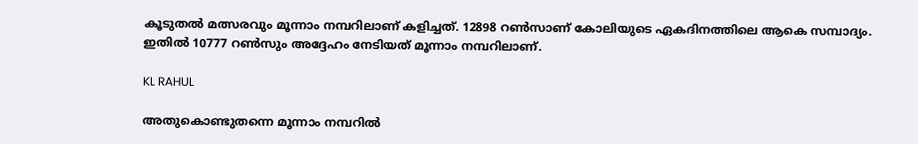കൂടുതല്‍ മത്സരവും മൂന്നാം നമ്പറിലാണ് കളിച്ചത്. 12898 റണ്‍സാണ് കോലിയുടെ ഏകദിനത്തിലെ ആകെ സമ്പാദ്യം. ഇതില്‍ 10777 റണ്‍സും അദ്ദേഹം നേടിയത് മൂന്നാം നമ്പറിലാണ്.

KL RAHUL

അതുകൊണ്ടുതന്നെ മൂന്നാം നമ്പറില്‍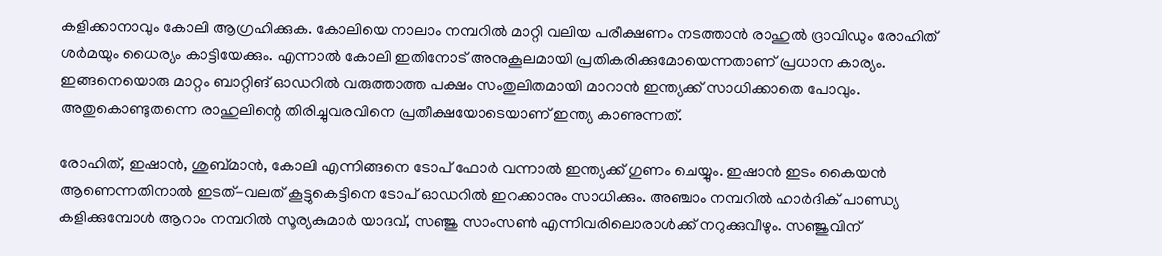കളിക്കാനാവും കോലി ആഗ്രഹിക്കുക. കോലിയെ നാലാം നമ്പറില്‍ മാറ്റി വലിയ പരീക്ഷണം നടത്താന്‍ രാഹുല്‍ ദ്രാവിഡും രോഹിത് ശര്‍മയും ധൈര്യം കാട്ടിയേക്കും. എന്നാല്‍ കോലി ഇതിനോട് അനുകൂലമായി പ്രതികരിക്കുമോയെന്നതാണ് പ്രധാന കാര്യം. ഇങ്ങനെയൊരു മാറ്റം ബാറ്റിങ് ഓഡറില്‍ വരുത്താത്ത പക്ഷം സംതുലിതമായി മാറാന്‍ ഇന്ത്യക്ക് സാധിക്കാതെ പോവും. അതുകൊണ്ടുതന്നെ രാഹുലിന്റെ തിരിച്ചുവരവിനെ പ്രതീക്ഷയോടെയാണ് ഇന്ത്യ കാണുന്നത്.

രോഹിത്, ഇഷാന്‍, ശുബ്മാന്‍, കോലി എന്നിങ്ങനെ ടോപ് ഫോര്‍ വന്നാല്‍ ഇന്ത്യക്ക് ഗുണം ചെയ്യും. ഇഷാന്‍ ഇടം കൈയന്‍ ആണെന്നതിനാല്‍ ഇടത്-വലത് കൂട്ടുകെട്ടിനെ ടോപ് ഓഡറില്‍ ഇറക്കാനും സാധിക്കും. അഞ്ചാം നമ്പറില്‍ ഹാര്‍ദിക് പാണ്ഡ്യ കളിക്കുമ്പോള്‍ ആറാം നമ്പറില്‍ സൂര്യകുമാര്‍ യാദവ്, സഞ്ജു സാംസണ്‍ എന്നിവരിലൊരാള്‍ക്ക് നറുക്കുവീഴും. സഞ്ജുവിന്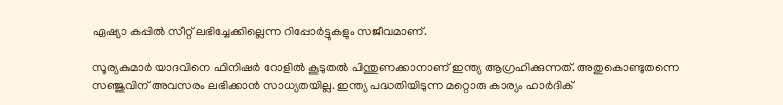ഏഷ്യാ കപ്പില്‍ സീറ്റ് ലഭിച്ചേക്കില്ലെന്ന റിപ്പോര്‍ട്ടുകളും സജീവമാണ്.

സൂര്യകുമാര്‍ യാദവിനെ ഫിനിഷര്‍ റോളില്‍ കൂടുതല്‍ പിന്തുണക്കാനാണ് ഇന്ത്യ ആഗ്രഹിക്കുന്നത്. അതുകൊണ്ടുതന്നെ സഞ്ജുവിന് അവസരം ലഭിക്കാന്‍ സാധ്യതയില്ല. ഇന്ത്യ പദ്ധതിയിടുന്ന മറ്റൊരു കാര്യം ഹാര്‍ദിക്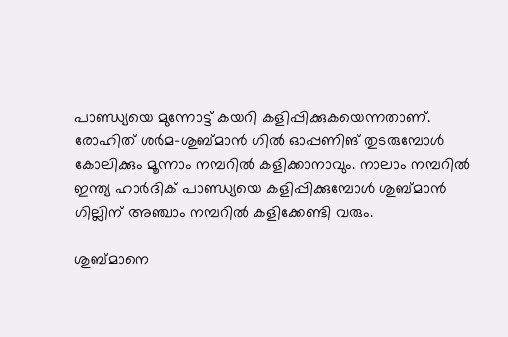പാണ്ഡ്യയെ മുന്നോട്ട് കയറി കളിപ്പിക്കുകയെന്നതാണ്. രോഹിത് ശര്‍മ-ശുബ്മാന്‍ ഗില്‍ ഓപ്പണിങ് തുടരുമ്പോള്‍ കോലിക്കും മൂന്നാം നമ്പറില്‍ കളിക്കാനാവും. നാലാം നമ്പറില്‍ ഇന്ത്യ ഹാര്‍ദിക് പാണ്ഡ്യയെ കളിപ്പിക്കുമ്പോള്‍ ശുബ്മാന്‍ ഗില്ലിന് അഞ്ചാം നമ്പറില്‍ കളിക്കേണ്ടി വരും.

ശുബ്മാനെ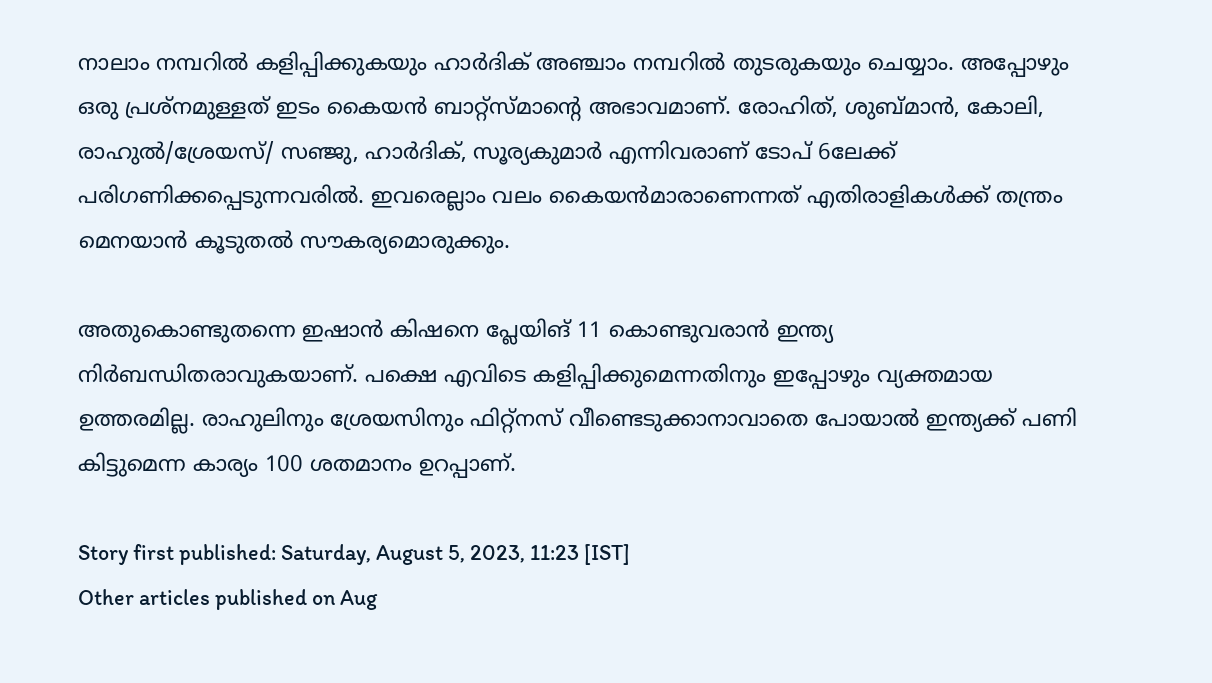നാലാം നമ്പറില്‍ കളിപ്പിക്കുകയും ഹാര്‍ദിക് അഞ്ചാം നമ്പറില്‍ തുടരുകയും ചെയ്യാം. അപ്പോഴും ഒരു പ്രശ്‌നമുള്ളത് ഇടം കൈയന്‍ ബാറ്റ്‌സ്മാന്റെ അഭാവമാണ്. രോഹിത്, ശുബ്മാന്‍, കോലി, രാഹുല്‍/ശ്രേയസ്/ സഞ്ജു, ഹാര്‍ദിക്, സൂര്യകുമാര്‍ എന്നിവരാണ് ടോപ് 6ലേക്ക് പരിഗണിക്കപ്പെടുന്നവരില്‍. ഇവരെല്ലാം വലം കൈയന്‍മാരാണെന്നത് എതിരാളികള്‍ക്ക് തന്ത്രം മെനയാന്‍ കൂടുതല്‍ സൗകര്യമൊരുക്കും.

അതുകൊണ്ടുതന്നെ ഇഷാന്‍ കിഷനെ പ്ലേയിങ് 11 കൊണ്ടുവരാന്‍ ഇന്ത്യ നിര്‍ബന്ധിതരാവുകയാണ്. പക്ഷെ എവിടെ കളിപ്പിക്കുമെന്നതിനും ഇപ്പോഴും വ്യക്തമായ ഉത്തരമില്ല. രാഹുലിനും ശ്രേയസിനും ഫിറ്റ്‌നസ് വീണ്ടെടുക്കാനാവാതെ പോയാല്‍ ഇന്ത്യക്ക് പണി കിട്ടുമെന്ന കാര്യം 100 ശതമാനം ഉറപ്പാണ്.

Story first published: Saturday, August 5, 2023, 11:23 [IST]
Other articles published on Aug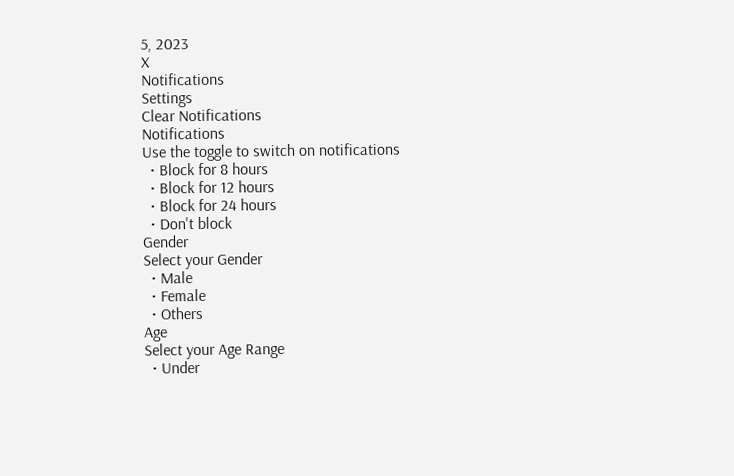5, 2023
X
Notifications
Settings
Clear Notifications
Notifications
Use the toggle to switch on notifications
  • Block for 8 hours
  • Block for 12 hours
  • Block for 24 hours
  • Don't block
Gender
Select your Gender
  • Male
  • Female
  • Others
Age
Select your Age Range
  • Under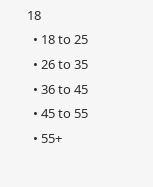18
  • 18 to 25
  • 26 to 35
  • 36 to 45
  • 45 to 55
  • 55+